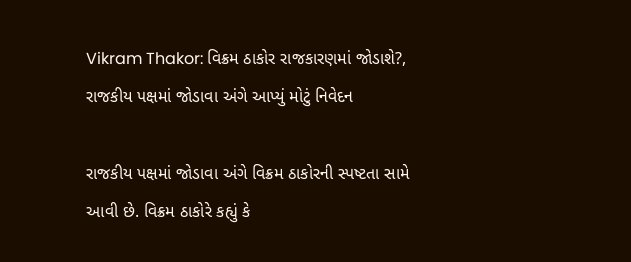Vikram Thakor: વિક્રમ ઠાકોર રાજકારણમાં જોડાશે?, રાજકીય પક્ષમાં જોડાવા અંગે આપ્યું મોટું નિવેદન

રાજકીય પક્ષમાં જોડાવા અંગે વિક્રમ ઠાકોરની સ્પષ્ટતા સામે આવી છે. વિક્રમ ઠાકોરે કહ્યું કે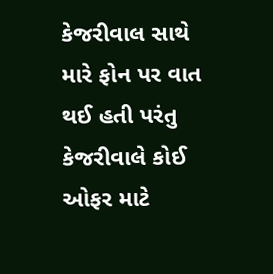કેજરીવાલ સાથે મારે ફોન પર વાત થઈ હતી પરંતુ કેજરીવાલે કોઈ ઓફર માટે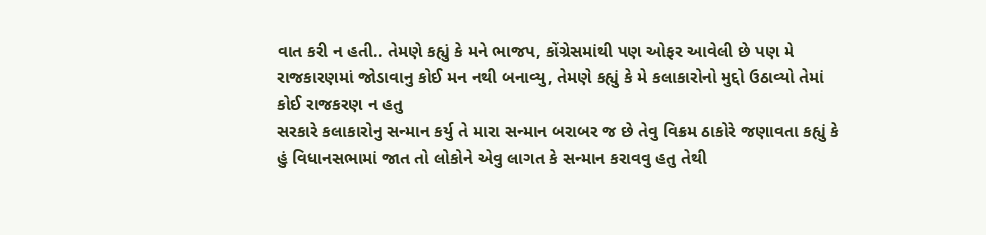વાત કરી ન હતી.. તેમણે કહ્યું કે મને ભાજપ, કોંગ્રેસમાંથી પણ ઓફર આવેલી છે પણ મે રાજકારણમાં જોડાવાનુ કોઈ મન નથી બનાવ્યુ, તેમણે કહ્યું કે મે કલાકારોનો મુદ્દો ઉઠાવ્યો તેમાં કોઈ રાજકરણ ન હતુ
સરકારે કલાકારોનુ સન્માન કર્યુ તે મારા સન્માન બરાબર જ છે તેવુ વિક્રમ ઠાકોરે જણાવતા કહ્યું કે હું વિધાનસભામાં જાત તો લોકોને એવુ લાગત કે સન્માન કરાવવુ હતુ તેથી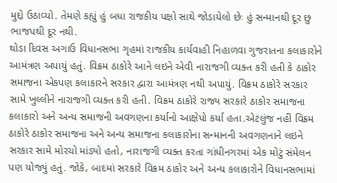મુદ્દો ઉઠાવ્યો. તેમણે કહ્યું હું બધા રાજકીય પક્ષો સાથે જોડાયેલો છેઃ હું સન્માનથી દૂર છુ ભાજપથી દૂર નથી.
થોડા દિવસ અગાઉ વિધાનસભા ગૃહમાં રાજકીય કાર્યવાહી નિહાળવા ગુજરાતના કલાકારોને આમંત્રણ અપાયું હતું. વિક્રમ ઠાકોરે આને લઇને એવી નારાજગી વ્યક્ત કરી હતી કે ઠાકોર સમાજના એકપણ કલાકારને સરકાર દ્વારા આમંત્રણ નથી અપાયું. વિક્રમ ઠાકોરે સરકાર સામે ખુલ્લીને નારાજગી વ્યક્ત કરી હતી. વિક્રમ ઠાકોરે રાજ્ય સરકારે ઠાકોર સમાજના કલાકારો અને અન્ય સમાજની અવગણના કર્યાનો આક્ષેપો કર્યા હતા.એટલુંજ નહીં વિક્રમ ઠાકોરે ઠાકોર સમાજના અને અન્ય સમાજના કલાકારોના સન્માનની અવગણનાને લઇને સરકાર સામે મોરચો માંડ્યો હતો, નારાજગી વ્યક્ત કરતા ગાંધીનગરમાં એક મોટું સંમેલન પણ યોજ્યું હતું. જોકે, બાદમાં સરકારે વિક્રમ ઠાકોર અને અન્ય કલાકારોને વિધાનસભામાં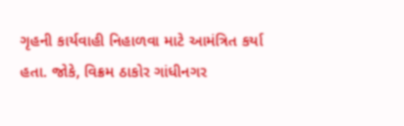ગૃહની કાર્યવાહી નિહાળવા માટે આમંત્રિત કર્યા હતા. જોકે, વિક્રમ ઠાકોર ગાંધીનગર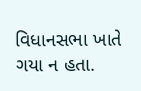વિધાનસભા ખાતે ગયા ન હતા.